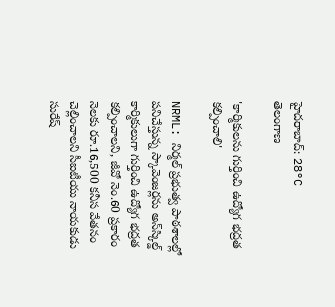హైదరాబాద్: 28°C
తెలంగాణ

'కార్మికులను గుర్తించి ఉద్యోగ భద్రత కల్పించాలి'

NRML: నిర్మల్ ప్రభుత్వ పాఠశాలల్లో పనిచేస్తున్న స్కావెంజర్లను అన్‌స్కిల్డ్ కార్మికులుగా గుర్తించి ఉద్యోగ భద్రత కల్పించాలని, జీవో నెం.60 ప్రకారం నెలకు రూ.16,500 కనీస వేతనం చెల్లించాలని సీఐటీయు నాయకుడు సురేష్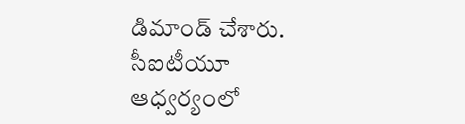డిమాండ్ చేశారు. సీఐటీయూ ఆధ్వర్యంలో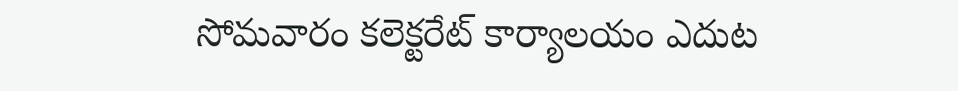సోమవారం కలెక్టరేట్ కార్యాలయం ఎదుట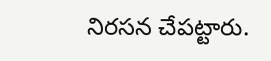నిరసన చేపట్టారు.